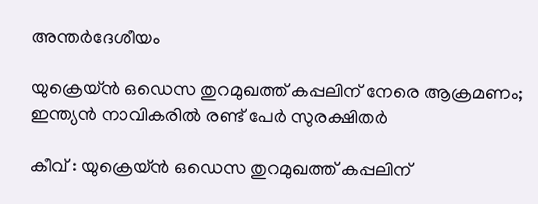അന്തർദേശീയം

യുക്രെയ്ന്‍ ഒഡെസ തുറമുഖത്ത് കപ്പലിന് നേരെ ആക്രമണം; ഇന്ത്യന്‍ നാവികരിൽ രണ്ട് പേര്‍ സുരക്ഷിതര്‍

കീവ് : യുക്രെയ്ന്‍ ഒഡെസ തുറമുഖത്ത് കപ്പലിന്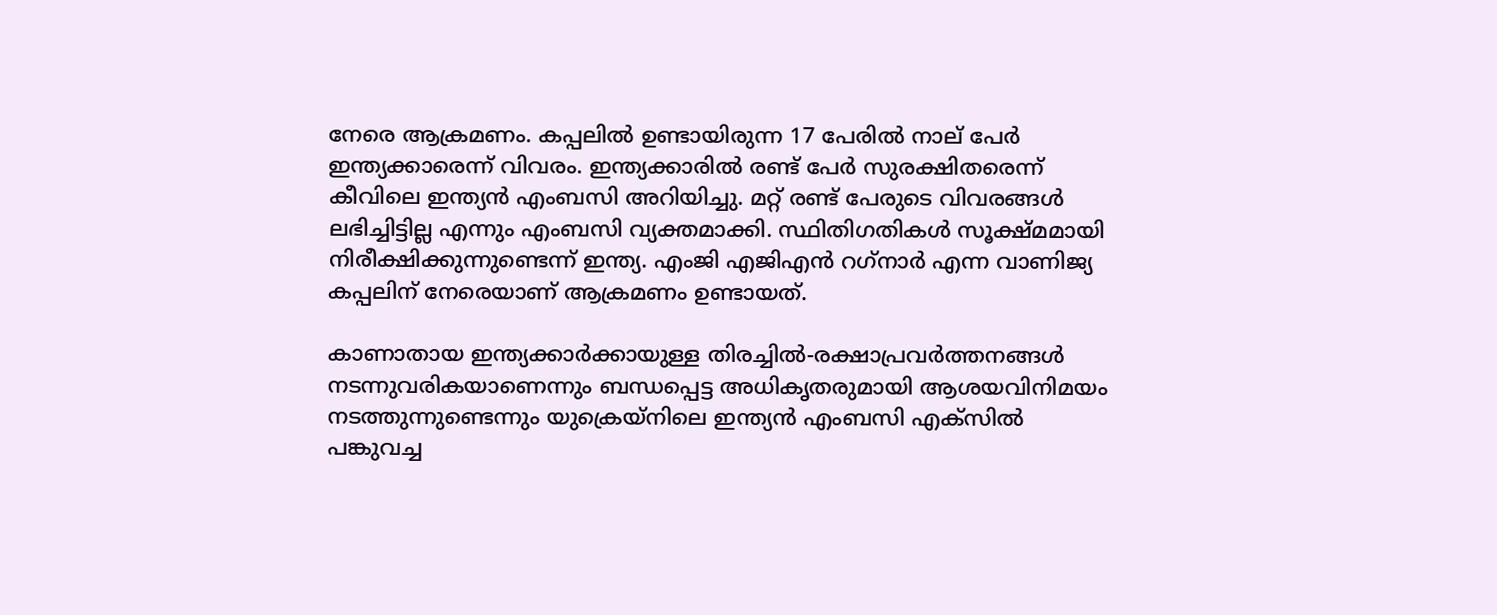നേരെ ആക്രമണം. കപ്പലില്‍ ഉണ്ടായിരുന്ന 17 പേരില്‍ നാല് പേര്‍ ഇന്ത്യക്കാരെന്ന് വിവരം. ഇന്ത്യക്കാരില്‍ രണ്ട് പേര്‍ സുരക്ഷിതരെന്ന് കീവിലെ ഇന്ത്യന്‍ എംബസി അറിയിച്ചു. മറ്റ് രണ്ട് പേരുടെ വിവരങ്ങള്‍ ലഭിച്ചിട്ടില്ല എന്നും എംബസി വ്യക്തമാക്കി. സ്ഥിതിഗതികള്‍ സൂക്ഷ്മമായി നിരീക്ഷിക്കുന്നുണ്ടെന്ന് ഇന്ത്യ. എംജി എജിഎന്‍ റഗ്‌നാര്‍ എന്ന വാണിജ്യ കപ്പലിന് നേരെയാണ് ആക്രമണം ഉണ്ടായത്.

കാണാതായ ഇന്ത്യക്കാര്‍ക്കായുള്ള തിരച്ചില്‍-രക്ഷാപ്രവര്‍ത്തനങ്ങള്‍ നടന്നുവരികയാണെന്നും ബന്ധപ്പെട്ട അധികൃതരുമായി ആശയവിനിമയം നടത്തുന്നുണ്ടെന്നും യുക്രെയ്‌നിലെ ഇന്ത്യന്‍ എംബസി എക്‌സില്‍ പങ്കുവച്ച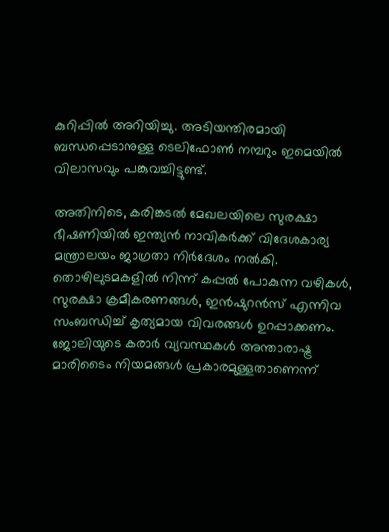കുറിപ്പില്‍ അറിയിച്ചു. അടിയന്തിരമായി ബന്ധപ്പെടാനുള്ള ടെലിഫോണ്‍ നമ്പറും ഇമെയില്‍ വിലാസവും പങ്കുവച്ചിട്ടുണ്ട്.

അതിനിടെ, കരിങ്കടല്‍ മേഖലയിലെ സുരക്ഷാ ഭീഷണിയില്‍ ഇന്ത്യന്‍ നാവികര്‍ക്ക് വിദേശകാര്യ മന്ത്രാലയം ജാഗ്രതാ നിര്‍ദേശം നല്‍കി. തൊഴിലുടമകളില്‍ നിന്ന് കപ്പല്‍ പോകുന്ന വഴികള്‍, സുരക്ഷാ ക്രമീകരണങ്ങള്‍, ഇന്‍ഷുറന്‍സ് എന്നിവ സംബന്ധിച്ച് കൃത്യമായ വിവരങ്ങള്‍ ഉറപ്പാക്കണം. ജോലിയുടെ കരാര്‍ വ്യവസ്ഥകള്‍ അന്താരാഷ്ട്ര മാരിടൈം നിയമങ്ങള്‍ പ്രകാരമുള്ളതാണെന്ന്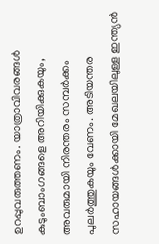ഉറപ്പുവരുത്തണം. യാത്രാവിവരങ്ങള്‍ കുടുംബാംഗങ്ങളെ അറിയിക്കുകയും, അവരുമായി നിരന്തരം സമ്പര്‍ക്കം പുലര്‍ത്തുകയും വേണം. അടിയന്തര സഹായങ്ങള്‍ക്കായി മേഖലയിലുള്ള ഇന്ത്യന്‍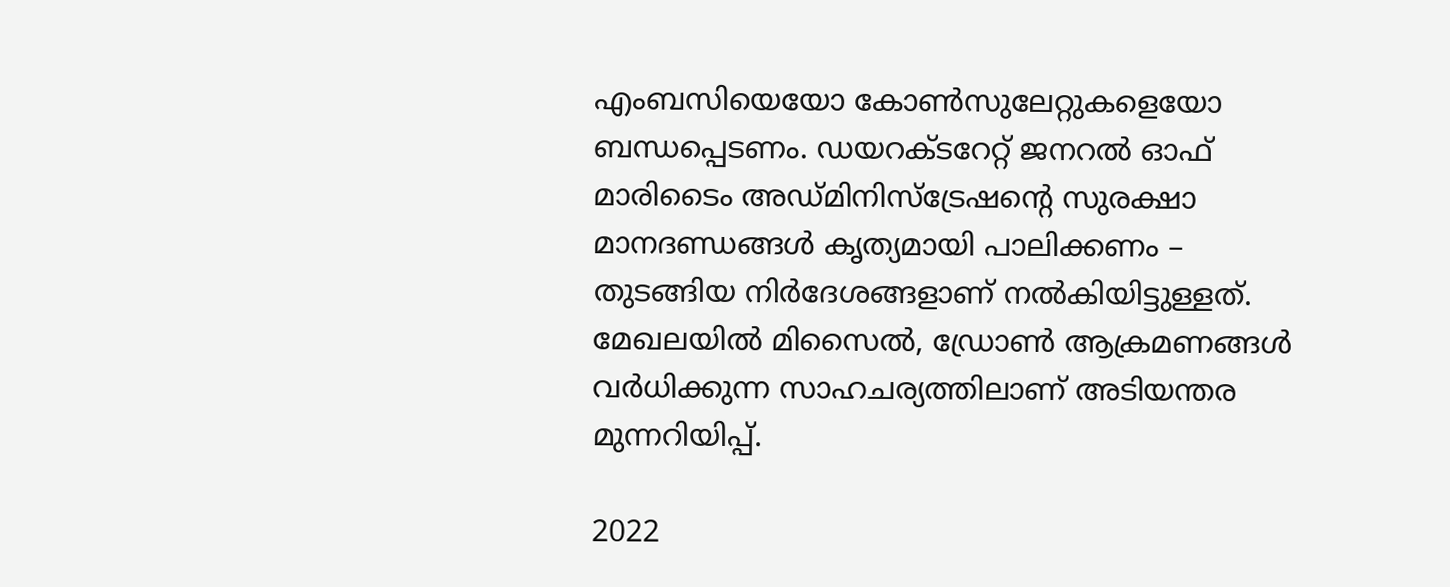എംബസിയെയോ കോണ്‍സുലേറ്റുകളെയോ ബന്ധപ്പെടണം. ഡയറക്ടറേറ്റ് ജനറല്‍ ഓഫ് മാരിടൈം അഡ്മിനിസ്‌ട്രേഷന്റെ സുരക്ഷാ മാനദണ്ഡങ്ങള്‍ കൃത്യമായി പാലിക്കണം – തുടങ്ങിയ നിര്‍ദേശങ്ങളാണ് നല്‍കിയിട്ടുള്ളത്. മേഖലയില്‍ മിസൈല്‍, ഡ്രോണ്‍ ആക്രമണങ്ങള്‍ വര്‍ധിക്കുന്ന സാഹചര്യത്തിലാണ് അടിയന്തര മുന്നറിയിപ്പ്.

2022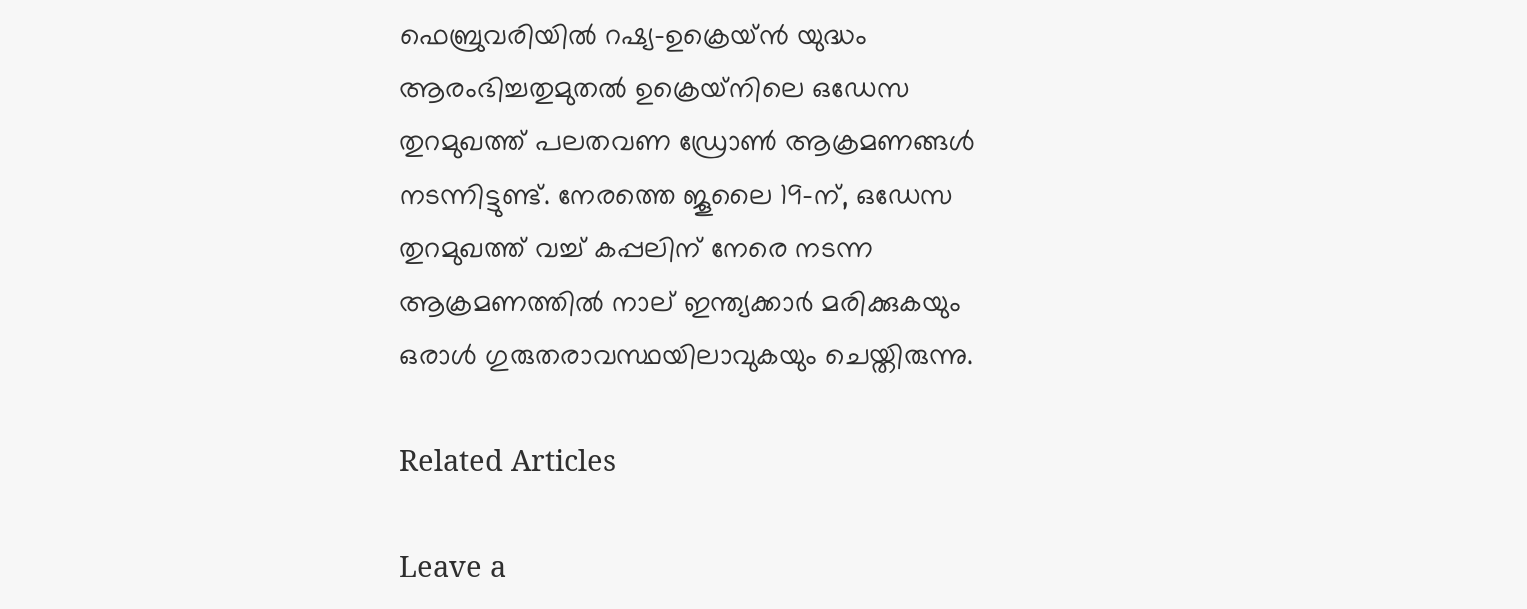ഫെബ്രുവരിയില്‍ റഷ്യ-ഉക്രെയ്ന്‍ യുദ്ധം ആരംഭിച്ചതുമുതല്‍ ഉക്രെയ്‌നിലെ ഒഡേസ തുറമുഖത്ത് പലതവണ ഡ്രോണ്‍ ആക്രമണങ്ങള്‍ നടന്നിട്ടുണ്ട്. നേരത്തെ ജൂലൈ 19-ന്, ഒഡേസ തുറമുഖത്ത് വച്ച് കപ്പലിന് നേരെ നടന്ന ആക്രമണത്തില്‍ നാല് ഇന്ത്യക്കാര്‍ മരിക്കുകയും ഒരാള്‍ ഗുരുതരാവസ്ഥയിലാവുകയും ചെയ്തിരുന്നു.

Related Articles

Leave a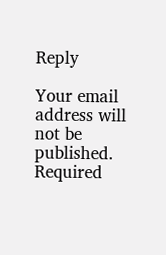Reply

Your email address will not be published. Required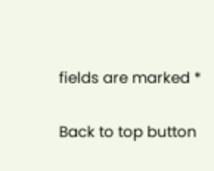fields are marked *

Back to top button